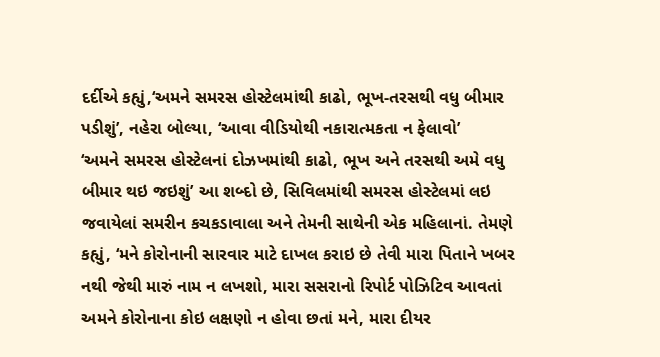દર્દીએ કહ્યું,‘અમને સમરસ હોસ્ટેલમાંથી કાઢો, ભૂખ-તરસથી વધુ બીમાર પડીશું’, નહેરા બોલ્યા, ‘આવા વીડિયોથી નકારાત્મકતા ન ફેલાવો’
‘અમને સમરસ હોસ્ટેલનાં દોઝખમાંથી કાઢો, ભૂખ અને તરસથી અમે વધુ બીમાર થઇ જઇશું’ આ શબ્દો છે, સિવિલમાંથી સમરસ હોસ્ટેલમાં લઇ જવાયેલાં સમરીન કચકડાવાલા અને તેમની સાથેની એક મહિલાનાં. તેમણે કહ્યું, ‘મને કોરોનાની સારવાર માટે દાખલ કરાઇ છે તેવી મારા પિતાને ખબર નથી જેથી મારું નામ ન લખશો, મારા સસરાનો રિપોર્ટ પોઝિટિવ આવતાં અમને કોરોનાના કોઇ લક્ષણો ન હોવા છતાં મને, મારા દીયર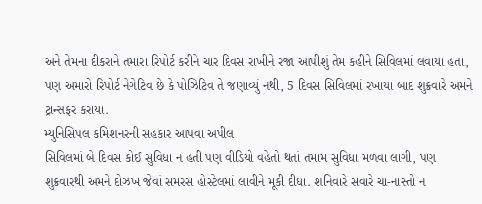અને તેમના દીકરાને તમારા રિપોર્ટ કરીને ચાર દિવસ રાખીને રજા આપીશું તેમ કહીને સિવિલમાં લવાયા હતા, પણ અમારો રિપોર્ટ નેગેટિવ છે કે પોઝિટિવ તે જણાવ્યું નથી, 5 દિવસ સિવિલમાં રખાયા બાદ શુક્રવારે અમને ટ્રાન્સફર કરાયા.
મ્યુનિસિપલ કમિશનરની સહકાર આપવા અપીલ
સિવિલમાં બે દિવસ કોઈ સુવિધા ન હતી પણ વીડિયો વહેતો થતાં તમામ સુવિધા મળવા લાગી, પણ શુક્રવારથી અમને દોઝખ જેવાં સમરસ હોસ્ટેલમાં લાવીને મૂકી દીધા. શનિવારે સવારે ચા-નાસ્તો ન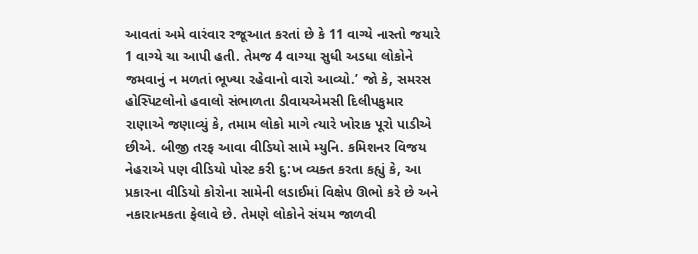આવતાં અમે વારંવાર રજૂઆત કરતાં છે કે 11 વાગ્યે નાસ્તો જયારે 1 વાગ્યે ચા આપી હતી. તેમજ 4 વાગ્યા સુધી અડધા લોકોને જમવાનું ન મળતાં ભૂખ્યા રહેવાનો વારો આવ્યો.’ જો કે, સમરસ હોસ્પિટલોનો હવાલો સંભાળતા ડીવાયએમસી દિલીપકુમાર રાણાએ જણાવ્યું કે, તમામ લોકો માગે ત્યારે ખોરાક પૂરો પાડીએ છીએ. બીજી તરફ આવા વીડિયો સામે મ્યુનિ. કમિશનર વિજય નેહરાએ પણ વીડિયો પોસ્ટ કરી દુ:ખ વ્યક્ત કરતા કહ્યું કે, આ પ્રકારના વીડિયો કોરોના સામેની લડાઈમાં વિક્ષેપ ઊભો કરે છે અને નકારાત્મકતા ફેલાવે છે. તેમણે લોકોને સંયમ જાળવી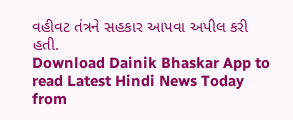વહીવટ તંત્રને સહકાર આપવા અપીલ કરી હતી.
Download Dainik Bhaskar App to read Latest Hindi News Today
from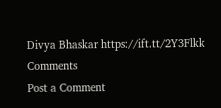Divya Bhaskar https://ift.tt/2Y3Flkk
Comments
Post a Comment